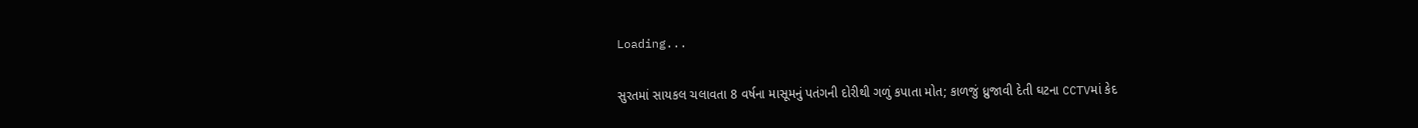Loading...

સુરતમાં સાયકલ ચલાવતા 8 વર્ષના માસૂમનું પતંગની દોરીથી ગળું કપાતા મોત; કાળજું ધ્રુજાવી દેતી ઘટના CCTVમાં કેદ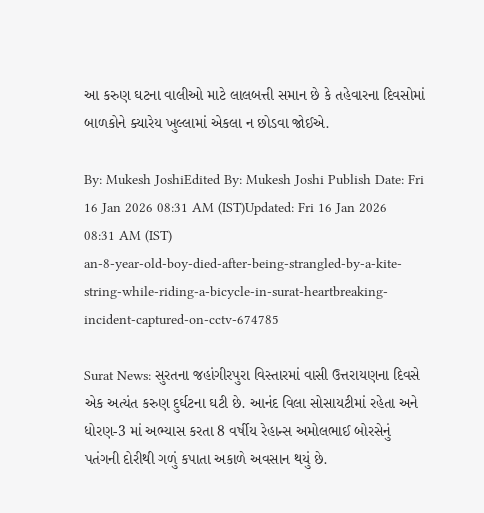આ કરુણ ઘટના વાલીઓ માટે લાલબત્તી સમાન છે કે તહેવારના દિવસોમાં બાળકોને ક્યારેય ખુલ્લામાં એકલા ન છોડવા જોઈએ.

By: Mukesh JoshiEdited By: Mukesh Joshi Publish Date: Fri 16 Jan 2026 08:31 AM (IST)Updated: Fri 16 Jan 2026 08:31 AM (IST)
an-8-year-old-boy-died-after-being-strangled-by-a-kite-string-while-riding-a-bicycle-in-surat-heartbreaking-incident-captured-on-cctv-674785

Surat News: સુરતના જહાંગીરપુરા વિસ્તારમાં વાસી ઉત્તરાયણના દિવસે એક અત્યંત કરુણ દુર્ઘટના ઘટી છે. આનંદ વિલા સોસાયટીમાં રહેતા અને ધોરણ-3 માં અભ્યાસ કરતા 8 વર્ષીય રેહાન્સ અમોલભાઈ બોરસેનું પતંગની દોરીથી ગળું કપાતા અકાળે અવસાન થયું છે.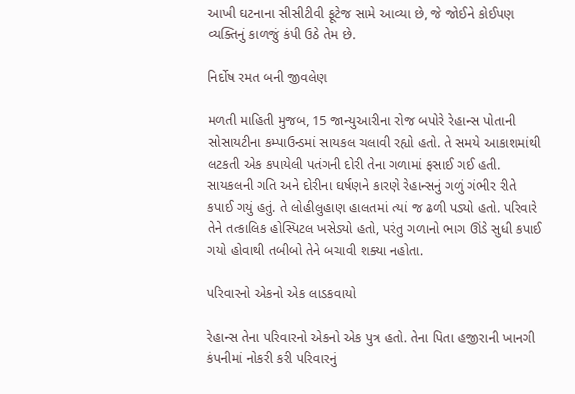આખી ઘટનાના સીસીટીવી ફૂટેજ સામે આવ્યા છે, જે જોઈને કોઈપણ વ્યક્તિનું કાળજું કંપી ઉઠે તેમ છે.

નિર્દોષ રમત બની જીવલેણ

મળતી માહિતી મુજબ, 15 જાન્યુઆરીના રોજ બપોરે રેહાન્સ પોતાની સોસાયટીના કમ્પાઉન્ડમાં સાયકલ ચલાવી રહ્યો હતો. તે સમયે આકાશમાંથી લટકતી એક કપાયેલી પતંગની દોરી તેના ગળામાં ફસાઈ ગઈ હતી. સાયકલની ગતિ અને દોરીના ઘર્ષણને કારણે રેહાન્સનું ગળું ગંભીર રીતે કપાઈ ગયું હતું. તે લોહીલુહાણ હાલતમાં ત્યાં જ ઢળી પડ્યો હતો. પરિવારે તેને તત્કાલિક હોસ્પિટલ ખસેડ્યો હતો, પરંતુ ગળાનો ભાગ ઊંડે સુધી કપાઈ ગયો હોવાથી તબીબો તેને બચાવી શક્યા નહોતા.

પરિવારનો એકનો એક લાડકવાયો

રેહાન્સ તેના પરિવારનો એકનો એક પુત્ર હતો. તેના પિતા હજીરાની ખાનગી કંપનીમાં નોકરી કરી પરિવારનું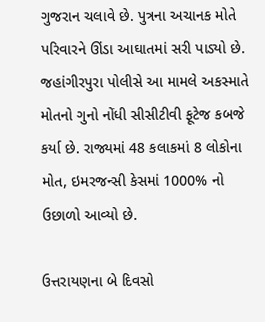ગુજરાન ચલાવે છે. પુત્રના અચાનક મોતે પરિવારને ઊંડા આઘાતમાં સરી પાડ્યો છે. જહાંગીરપુરા પોલીસે આ મામલે અકસ્માતે મોતનો ગુનો નોંધી સીસીટીવી ફૂટેજ કબજે કર્યા છે. રાજ્યમાં 48 કલાકમાં 8 લોકોના મોત, ઇમરજન્સી કેસમાં 1000% નો ઉછાળો આવ્યો છે.

ઉત્તરાયણના બે દિવસો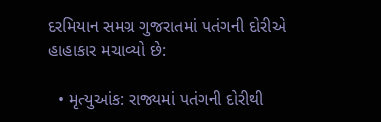દરમિયાન સમગ્ર ગુજરાતમાં પતંગની દોરીએ હાહાકાર મચાવ્યો છે:

  • મૃત્યુઆંક: રાજ્યમાં પતંગની દોરીથી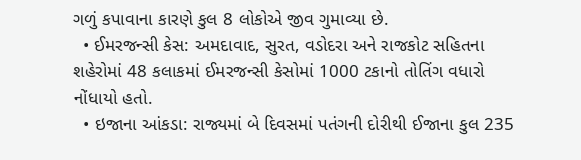ગળું કપાવાના કારણે કુલ 8 લોકોએ જીવ ગુમાવ્યા છે.
  • ઈમરજન્સી કેસ: અમદાવાદ, સુરત, વડોદરા અને રાજકોટ સહિતના શહેરોમાં 48 કલાકમાં ઈમરજન્સી કેસોમાં 1000 ટકાનો તોતિંગ વધારો નોંધાયો હતો.
  • ઇજાના આંકડા: રાજ્યમાં બે દિવસમાં પતંગની દોરીથી ઈજાના કુલ 235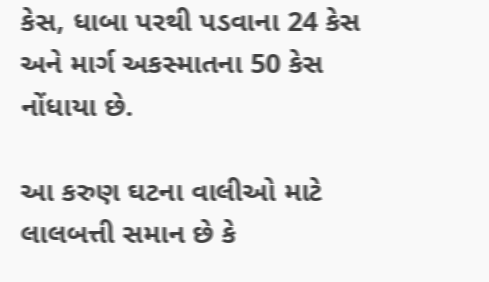કેસ, ધાબા પરથી પડવાના 24 કેસ અને માર્ગ અકસ્માતના 50 કેસ નોંધાયા છે.

આ કરુણ ઘટના વાલીઓ માટે લાલબત્તી સમાન છે કે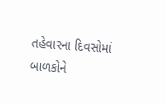તહેવારના દિવસોમાં બાળકોને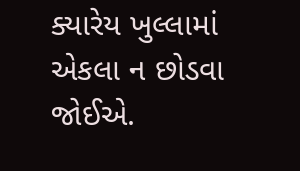ક્યારેય ખુલ્લામાં એકલા ન છોડવા જોઈએ.